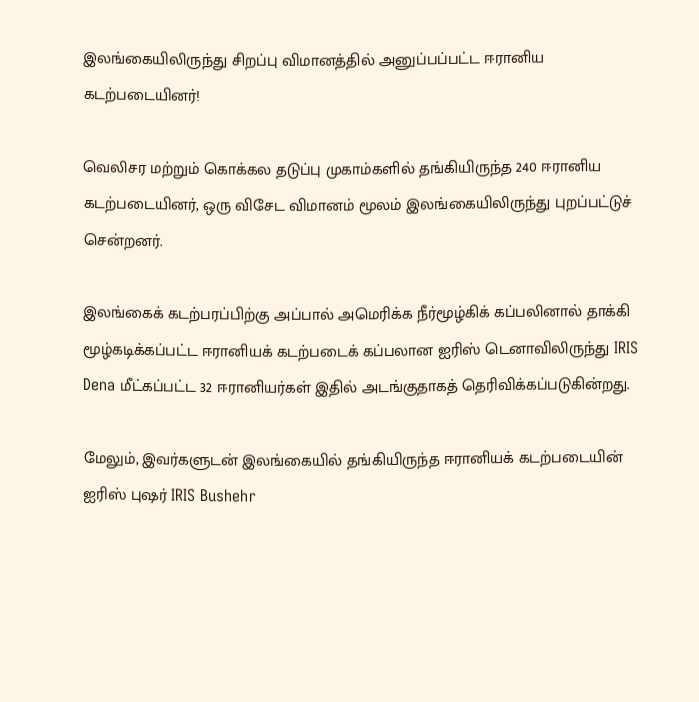இலங்கையிலிருந்து சிறப்பு விமானத்தில் அனுப்பப்பட்ட ஈரானிய கடற்படையினர்!

வெலிசர மற்றும் கொக்கல தடுப்பு முகாம்களில் தங்கியிருந்த 240 ஈரானிய கடற்படையினர், ஒரு விசேட விமானம் மூலம் இலங்கையிலிருந்து புறப்பட்டுச் சென்றனர்.

இலங்கைக் கடற்பரப்பிற்கு அப்பால் அமெரிக்க நீர்மூழ்கிக் கப்பலினால் தாக்கி மூழ்கடிக்கப்பட்ட ஈரானியக் கடற்படைக் கப்பலான ஐரிஸ் டெனாவிலிருந்து IRIS Dena மீட்கப்பட்ட 32 ஈரானியர்கள் இதில் அடங்குதாகத் தெரிவிக்கப்படுகின்றது.

மேலும், இவர்களுடன் இலங்கையில் தங்கியிருந்த ஈரானியக் கடற்படையின் ஐரிஸ் புஷர் IRIS Bushehr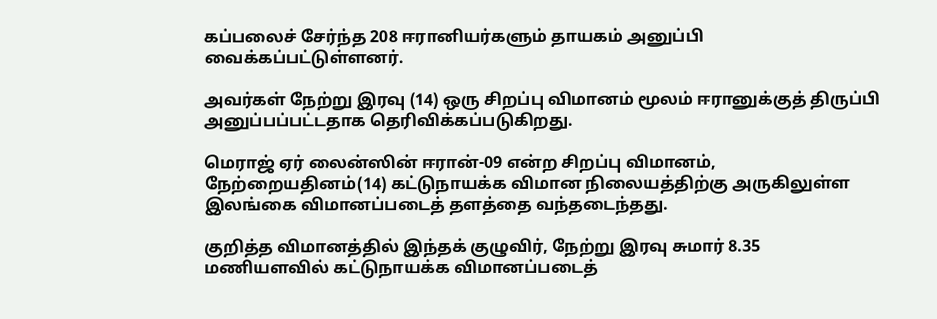கப்பலைச் சேர்ந்த 208 ஈரானியர்களும் தாயகம் அனுப்பி வைக்கப்பட்டுள்ளனர்.

அவர்கள் நேற்று இரவு (14) ஒரு சிறப்பு விமானம் மூலம் ஈரானுக்குத் திருப்பி அனுப்பப்பட்டதாக தெரிவிக்கப்படுகிறது.

மெராஜ் ஏர் லைன்ஸின் ஈரான்-09 என்ற சிறப்பு விமானம், நேற்றையதினம்(14) கட்டுநாயக்க விமான நிலையத்திற்கு அருகிலுள்ள இலங்கை விமானப்படைத் தளத்தை வந்தடைந்தது.

குறித்த விமானத்தில் இந்தக் குழுவிர், நேற்று இரவு சுமார் 8.35 மணியளவில் கட்டுநாயக்க விமானப்படைத்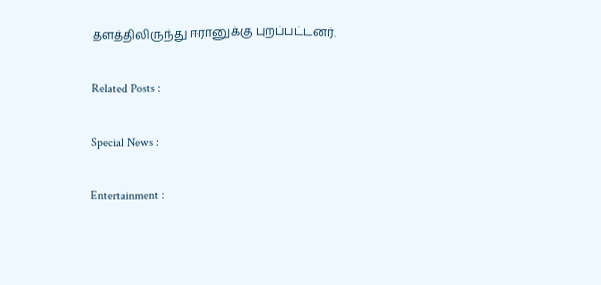தளத்திலிருந்து ஈரானுக்கு புறப்பட்டனர்.

Related Posts :

Special News :

Entertainment :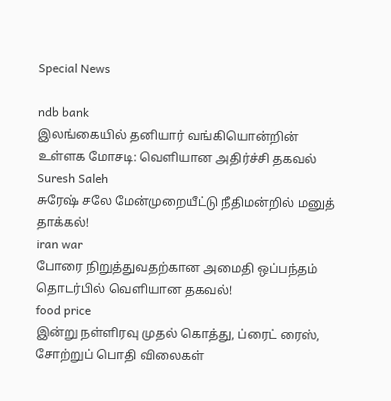Special News

ndb bank
இலங்கையில் தனியார் வங்கியொன்றின் உள்ளக மோசடி: வெளியான அதிர்ச்சி தகவல்
Suresh Saleh
சுரேஷ் சலே மேன்முறையீட்டு நீதிமன்றில் மனுத் தாக்கல்!
iran war
போரை நிறுத்துவதற்கான அமைதி ஒப்பந்தம் தொடர்பில் வெளியான தகவல்!
food price
இன்று நள்ளிரவு முதல் கொத்து, ப்ரைட் ரைஸ், சோற்றுப் பொதி விலைகள்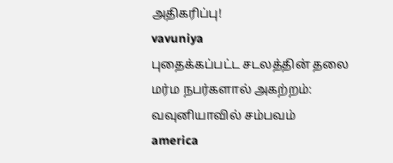அதிகரிப்பு!
vavuniya
புதைக்கப்பட்ட சடலத்தின் தலை மர்ம நபர்களால் அகற்றம்: வவுனியாவில் சம்பவம்
america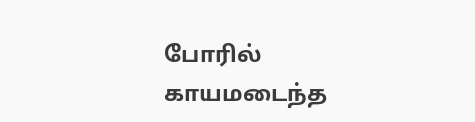போரில் காயமடைந்த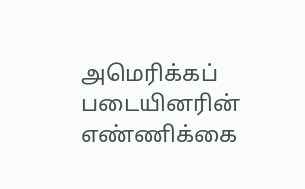அமெரிக்கப் படையினரின் எண்ணிக்கை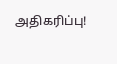அதிகரிப்பு!